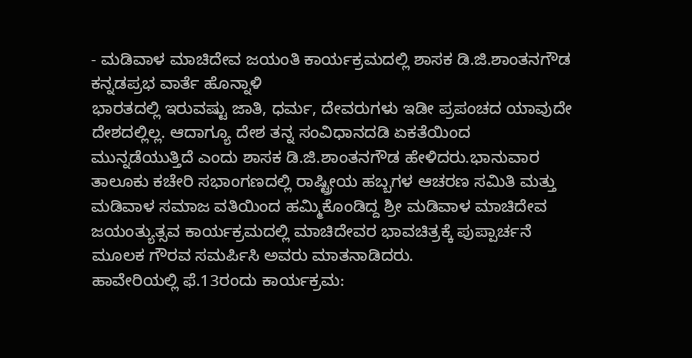- ಮಡಿವಾಳ ಮಾಚಿದೇವ ಜಯಂತಿ ಕಾರ್ಯಕ್ರಮದಲ್ಲಿ ಶಾಸಕ ಡಿ.ಜಿ.ಶಾಂತನಗೌಡ
ಕನ್ನಡಪ್ರಭ ವಾರ್ತೆ ಹೊನ್ನಾಳಿ
ಭಾರತದಲ್ಲಿ ಇರುವಷ್ಟು ಜಾತಿ, ಧರ್ಮ, ದೇವರುಗಳು ಇಡೀ ಪ್ರಪಂಚದ ಯಾವುದೇ ದೇಶದಲ್ಲಿಲ್ಲ. ಆದಾಗ್ಯೂ ದೇಶ ತನ್ನ ಸಂವಿಧಾನದಡಿ ಏಕತೆಯಿಂದ ಮುನ್ನಡೆಯುತ್ತಿದೆ ಎಂದು ಶಾಸಕ ಡಿ.ಜಿ.ಶಾಂತನಗೌಡ ಹೇಳಿದರು.ಭಾನುವಾರ ತಾಲೂಕು ಕಚೇರಿ ಸಭಾಂಗಣದಲ್ಲಿ ರಾಷ್ಟ್ರೀಯ ಹಬ್ಬಗಳ ಆಚರಣ ಸಮಿತಿ ಮತ್ತು ಮಡಿವಾಳ ಸಮಾಜ ವತಿಯಿಂದ ಹಮ್ಮಿಕೊಂಡಿದ್ದ ಶ್ರೀ ಮಡಿವಾಳ ಮಾಚಿದೇವ ಜಯಂತ್ಯುತ್ಸವ ಕಾರ್ಯಕ್ರಮದಲ್ಲಿ ಮಾಚಿದೇವರ ಭಾವಚಿತ್ರಕ್ಕೆ ಪುಪ್ಪಾರ್ಚನೆ ಮೂಲಕ ಗೌರವ ಸಮರ್ಪಿಸಿ ಅವರು ಮಾತನಾಡಿದರು.
ಹಾವೇರಿಯಲ್ಲಿ ಫೆ.13ರಂದು ಕಾರ್ಯಕ್ರಮ: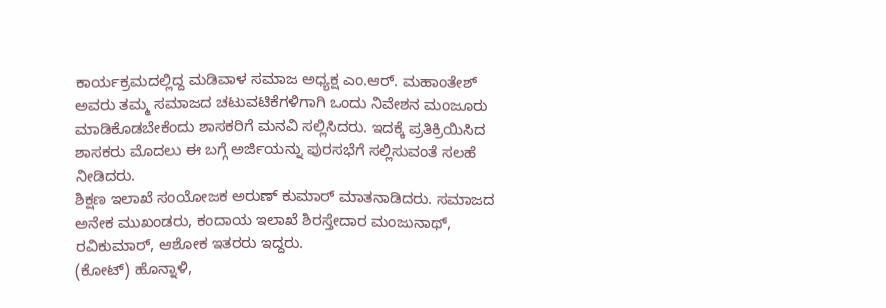ಕಾರ್ಯಕ್ರಮದಲ್ಲಿದ್ದ ಮಡಿವಾಳ ಸಮಾಜ ಅಧ್ಯಕ್ಷ ಎಂ.ಆರ್. ಮಹಾಂತೇಶ್ ಅವರು ತಮ್ಮ ಸಮಾಜದ ಚಟುವಟಿಕೆಗಳಿಗಾಗಿ ಒಂದು ನಿವೇಶನ ಮಂಜೂರು ಮಾಡಿಕೊಡಬೇಕೆಂದು ಶಾಸಕರಿಗೆ ಮನವಿ ಸಲ್ಲಿಸಿದರು. ಇದಕ್ಕೆ ಪ್ರತಿಕ್ರಿಯಿಸಿದ ಶಾಸಕರು ಮೊದಲು ಈ ಬಗ್ಗೆ ಅರ್ಜಿಯನ್ನು ಪುರಸಭೆಗೆ ಸಲ್ಲಿಸುವಂತೆ ಸಲಹೆ ನೀಡಿದರು.
ಶಿಕ್ಷಣ ಇಲಾಖೆ ಸಂಯೋಜಕ ಅರುಣ್ ಕುಮಾರ್ ಮಾತನಾಡಿದರು. ಸಮಾಜದ ಅನೇಕ ಮುಖಂಡರು, ಕಂದಾಯ ಇಲಾಖೆ ಶಿರಸ್ತೇದಾರ ಮಂಜುನಾಥ್, ರವಿಕುಮಾರ್, ಆಶೋಕ ಇತರರು ಇದ್ದರು.
(ಕೋಟ್) ಹೊನ್ನಾಳಿ,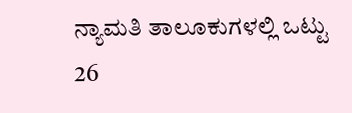ನ್ಯಾಮತಿ ತಾಲೂಕುಗಳಲ್ಲಿ ಒಟ್ಟು 26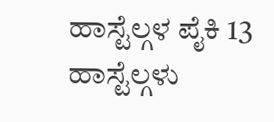ಹಾಸ್ಟೆಲ್ಗಳ ಪೈಕಿ 13 ಹಾಸ್ಟೆಲ್ಗಳು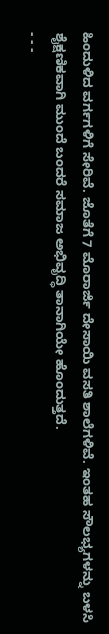ಹಿಂದುಳಿದ ವರ್ಗಗಳಿಗೆ ಸೇರಿವೆ. ಜೊತೆಗೆ 7 ಮೊರಾರ್ಜಿ ದೇಸಾಯಿ ವಸತಿ ಶಾಲೆಗಳಿವೆ. ಇಂತಹ ಸೌಲಭ್ಯಗಳನ್ನು ಬಳಸಿ ಶೈಕ್ಷಣಿಕವಾಗಿ ಮುಂದೆ ಬಂದರೆ ಸಮಾಜ ಅಭಿವೃದ್ಧಿ ತಾನಾಗಿಯೇ ಹೊಂದುತ್ತದೆ.
- - -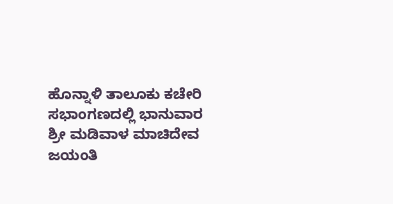ಹೊನ್ನಾಳಿ ತಾಲೂಕು ಕಚೇರಿ ಸಭಾಂಗಣದಲ್ಲಿ ಭಾನುವಾರ ಶ್ರೀ ಮಡಿವಾಳ ಮಾಚಿದೇವ ಜಯಂತಿ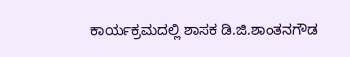ಕಾರ್ಯಕ್ರಮದಲ್ಲಿ ಶಾಸಕ ಡಿ.ಜಿ.ಶಾಂತನಗೌಡ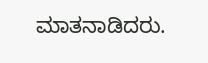ಮಾತನಾಡಿದರು.